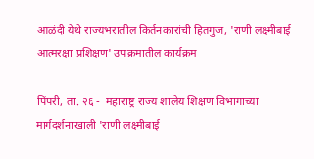आळंदी येथे राज्यभरातील किर्तनकारांची हितगुज, 'राणी लक्ष्मीबाई आत्मरक्षा प्रशिक्षण' उपक्रमातील कार्यक्रम

पिंपरी, ता. २६ -  महाराष्ट्र राज्य शालेय शिक्षण विभागाच्या मार्गदर्शनाखाली 'राणी लक्ष्मीबाई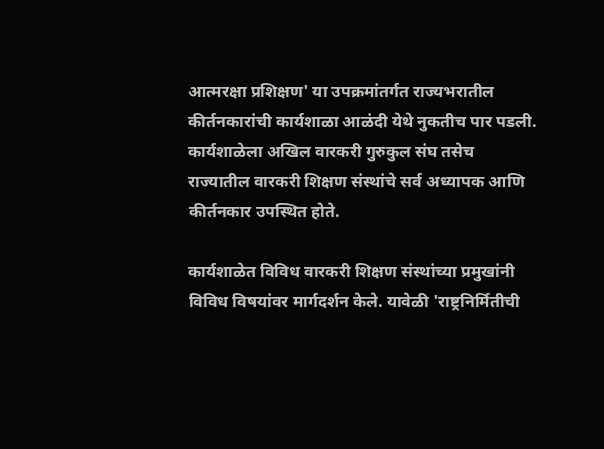आत्मरक्षा प्रशिक्षण' या उपक्रमांतर्गत राज्यभरातील कीर्तनकारांची कार्यशाळा आळंदी येथे नुकतीच पार पडली. कार्यशाळेला अखिल वारकरी गुरुकुल संघ तसेच राज्यातील वारकरी शिक्षण संस्थांचे सर्व अध्यापक आणि कीर्तनकार उपस्थित होते.

कार्यशाळेत विविध वारकरी शिक्षण संस्थांच्या प्रमुखांनी विविध विषयांवर मार्गदर्शन केले. यावेळी 'राष्ट्रनिर्मितीची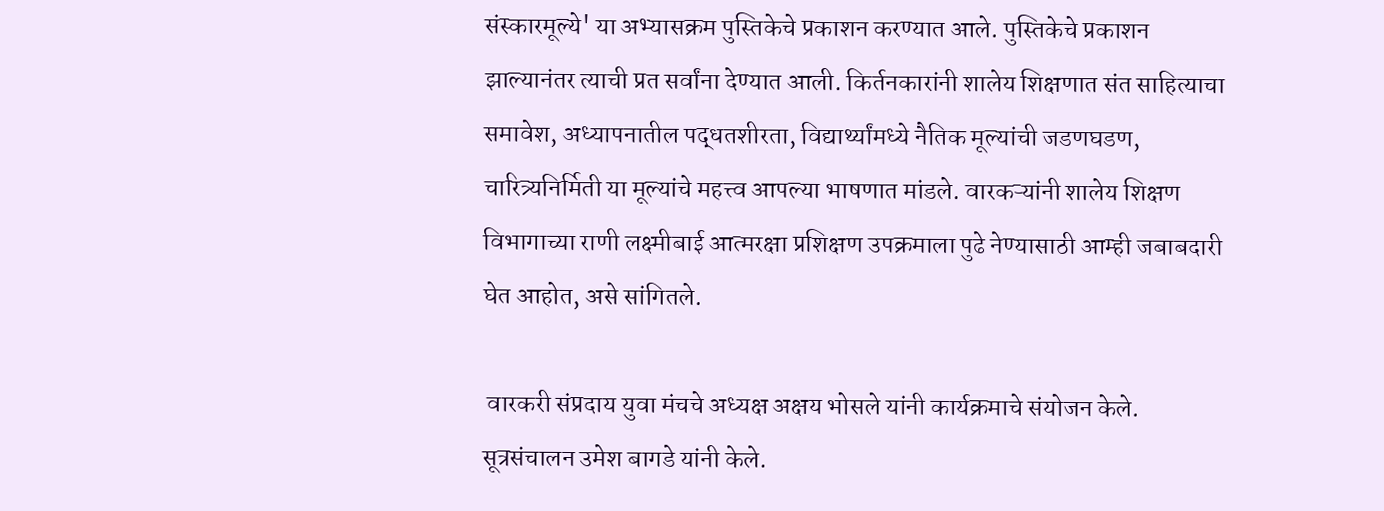संस्कारमूल्ये' या अभ्यासक्रम पुस्तिकेचे प्रकाशन करण्यात आले. पुस्तिकेचे प्रकाशन झाल्यानंतर त्याची प्रत सर्वांना देण्यात आली. किर्तनकारांनी शालेय शिक्षणात संत साहित्याचा समावेश, अध्यापनातील पद्धतशीरता, विद्यार्थ्यांमध्ये नैतिक मूल्यांची जडणघडण, चारित्र्यनिर्मिती या मूल्यांचे महत्त्व आपल्या भाषणात मांडले. वारकऱ्यांनी शालेय शिक्षण विभागाच्या राणी लक्ष्मीबाई आत्मरक्षा प्रशिक्षण उपक्रमाला पुढे नेण्यासाठी आम्ही जबाबदारी घेत आहोत, असे सांगितले.

 वारकरी संप्रदाय युवा मंचचे अध्यक्ष अक्षय भोसले यांनी कार्यक्रमाचे संयोजन केले. सूत्रसंचालन उमेश बागडे यांनी केले.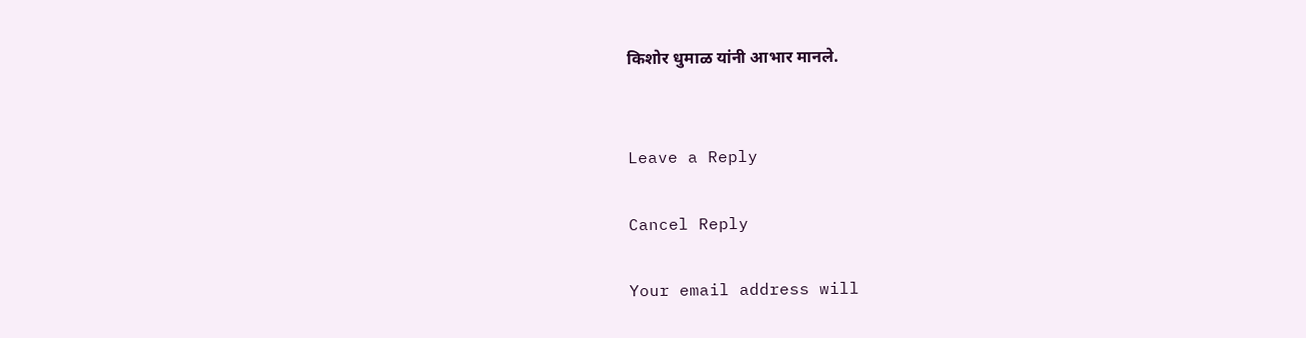किशोर धुमाळ यांनी आभार मानले.


Leave a Reply

Cancel Reply

Your email address will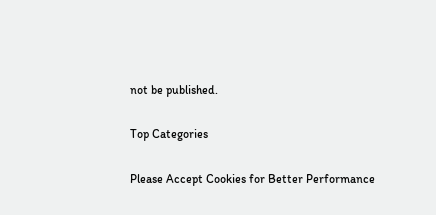not be published.

Top Categories

Please Accept Cookies for Better Performance